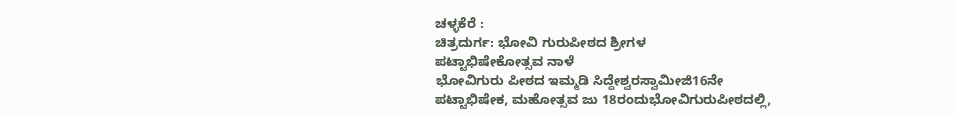ಚಳ್ಳಕೆರೆ :
ಚಿತ್ರದುರ್ಗ: ಭೋವಿ ಗುರುಪೀಠದ ಶ್ರೀಗಳ
ಪಟ್ಟಾಭಿಷೇಕೋತ್ಸವ ನಾಳೆ
ಭೋವಿಗುರು ಪೀಠದ ಇಮ್ಮಡಿ ಸಿದ್ದೇಶ್ವರಸ್ವಾಮೀಜಿ16ನೇ
ಪಟ್ಟಾಭಿಷೇಕ, ಮಹೋತ್ಸವ ಜು 18ರಂದುಭೋವಿಗುರುಪೀಠದಲ್ಲಿ,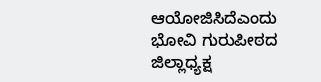ಆಯೋಜಿಸಿದೆಎಂದು ಭೋವಿ ಗುರುಪೀಠದ ಜಿಲ್ಲಾಧ್ಯಕ್ಷ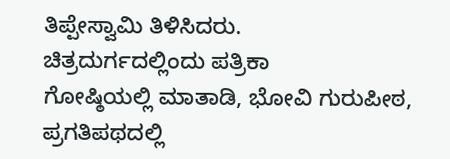ತಿಪ್ಪೇಸ್ವಾಮಿ ತಿಳಿಸಿದರು.
ಚಿತ್ರದುರ್ಗದಲ್ಲಿಂದು ಪತ್ರಿಕಾ
ಗೋಷ್ಠಿಯಲ್ಲಿ ಮಾತಾಡಿ, ಭೋವಿ ಗುರುಪೀಠ, ಪ್ರಗತಿಪಥದಲ್ಲಿ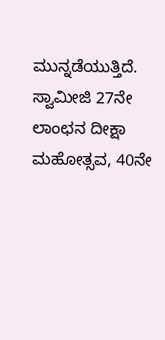ಮುನ್ನಡೆಯುತ್ತಿದೆ. ಸ್ವಾಮೀಜಿ 27ನೇ ಲಾಂಛನ ದೀಕ್ಷಾ
ಮಹೋತ್ಸವ, 40ನೇ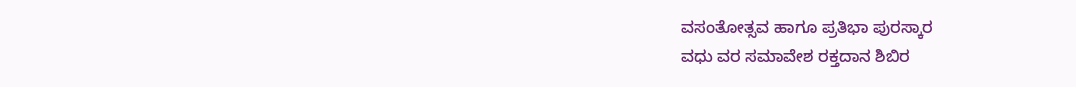ವಸಂತೋತ್ಸವ ಹಾಗೂ ಪ್ರತಿಭಾ ಪುರಸ್ಕಾರ
ವಧು ವರ ಸಮಾವೇಶ ರಕ್ತದಾನ ಶಿಬಿರ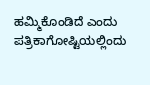ಹಮ್ಮಿಕೊಂಡಿದೆ ಎಂದು
ಪತ್ರಿಕಾಗೋಷ್ಟಿಯಲ್ಲಿಂದು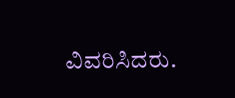ವಿವರಿಸಿದರು.